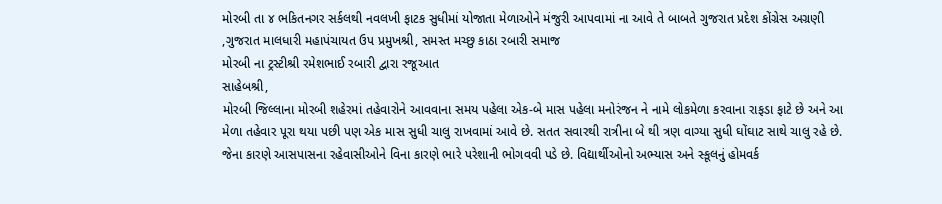મોરબી તા ૪ ભકિતનગર સર્કલથી નવલખી ફાટક સુધીમાં યોજાતા મેળાઓને મંજુરી આપવામાં ના આવે તે બાબતે ગુજરાત પ્રદેશ કોંગ્રેસ અગ્રણી ,ગુજરાત માલધારી મહાપંચાયત ઉપ પ્રમુખશ્રી, સમસ્ત મચ્છુ કાઠા રબારી સમાજ
મોરબી ના ટ્રસ્ટીશ્રી રમેશભાઈ રબારી દ્વારા રજૂઆત
સાહેબશ્રી,
મોરબી જિલ્લાના મોરબી શહેરમાં તહેવારોને આવવાના સમય પહેલા એક-બે માસ પહેલા મનોરંજન ને નામે લોકમેળા કરવાના રાફડા ફાટે છે અને આ મેળા તહેવાર પૂરા થયા પછી પણ એક માસ સુધી ચાલુ રાખવામાં આવે છે. સતત સવારથી રાત્રીના બે થી ત્રણ વાગ્યા સુધી ઘોંઘાટ સાથે ચાલુ રહે છે.
જેના કારણે આસપાસના રહેવાસીઓને વિના કારણે ભારે પરેશાની ભોગવવી પડે છે. વિદ્યાર્થીઓનો અભ્યાસ અને સ્કૂલનું હોમવર્ક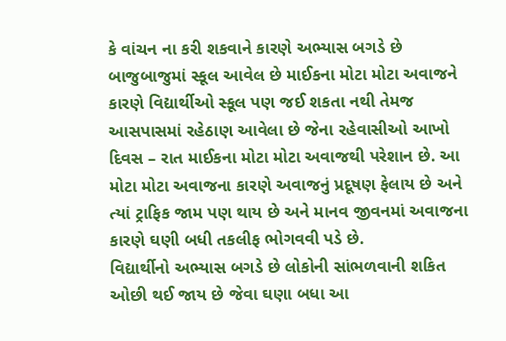કે વાંચન ના કરી શકવાને કારણે અભ્યાસ બગડે છે બાજુબાજુમાં સ્કૂલ આવેલ છે માઈકના મોટા મોટા અવાજને કારણે વિદ્યાર્થીઓ સ્કૂલ પણ જઈ શકતા નથી તેમજ આસપાસમાં રહેઠાણ આવેલા છે જેના રહેવાસીઓ આખો દિવસ – રાત માઈકના મોટા મોટા અવાજથી પરેશાન છે. આ મોટા મોટા અવાજના કારણે અવાજનું પ્રદૂષણ ફેલાય છે અને ત્યાં ટ્રાફિક જામ પણ થાય છે અને માનવ જીવનમાં અવાજના કારણે ઘણી બધી તકલીફ ભોગવવી પડે છે.
વિદ્યાર્થીનો અભ્યાસ બગડે છે લોકોની સાંભળવાની શકિત ઓછી થઈ જાય છે જેવા ઘણા બધા આ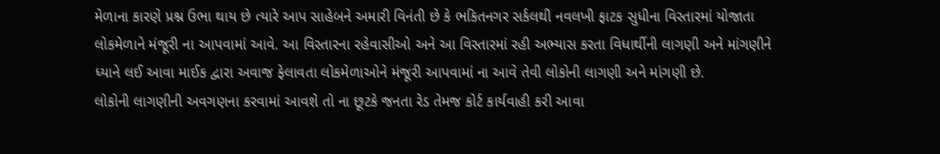મેળાના કારણે પ્રશ્ન ઉભા થાય છે ત્યારે આપ સાહેબને અમારી વિનંતી છે કે ભકિતનગર સર્કલથી નવલખી ફાટક સુધીના વિસ્તારમાં યોજાતા લોકમેળાને મંજૂરી ના આપવામાં આવે. આ વિસ્તારના રહેવાસીઓ અને આ વિસ્તારમાં રહી અભ્યાસ કરતા વિધાર્થીની લાગણી અને માંગણીને ધ્યાને લઈ આવા માઈક દ્વારા અવાજ ફેલાવતા લોકમેળાઓને મંજૂરી આપવામાં ના આવે તેવી લોકોની લાગણી અને માંગણી છે.
લોકોની લાગણીની અવગણના કરવામાં આવશે તો ના છૂટકે જનતા રેડ તેમજ કોર્ટ કાર્યવાહી કરી આવા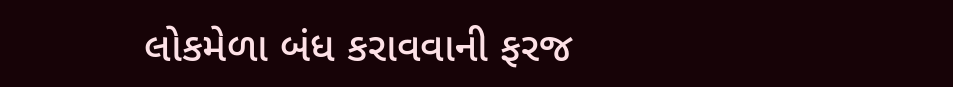લોકમેળા બંધ કરાવવાની ફરજ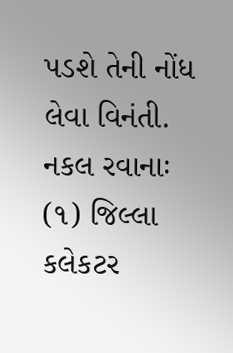પડશે તેની નોંધ લેવા વિનંતી.
નકલ રવાનાઃ
(૧) જિલ્લા કલેકટર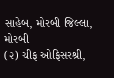સાહેબ, મોરબી જિલ્લા, મોરબી
(૨) ચીફ ઓફિસરશ્રી,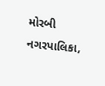મોરબી નગરપાલિકા,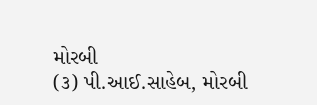મોરબી
(૩) પી.આઈ.સાહેબ, મોરબી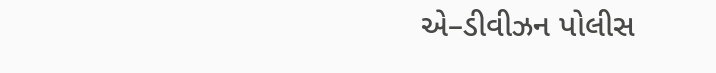એ–ડીવીઝન પોલીસ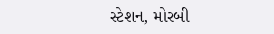સ્ટેશન, મોરબી